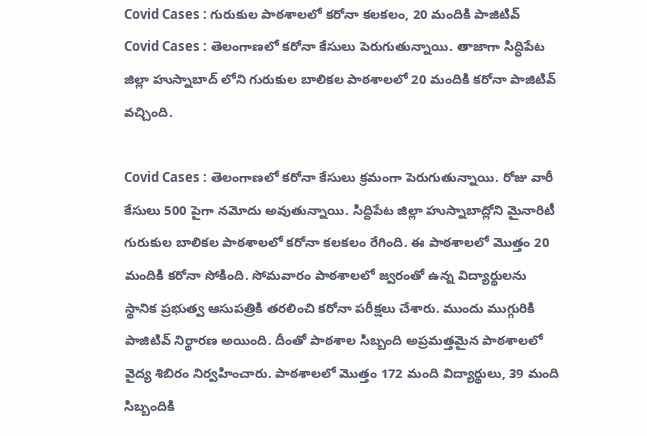Covid Cases : గురుకుల పాఠశాలలో కరోనా కలకలం, 20 మందికి పాజిటివ్
Covid Cases : తెలంగాణలో కరోనా కేసులు పెరుగుతున్నాయి. తాజాగా సిద్ధిపేట జిల్లా హుస్నాబాద్ లోని గురుకుల బాలికల పాఠశాలలో 20 మందికి కరోనా పాజిటివ్ వచ్చింది.

Covid Cases : తెలంగాణలో కరోనా కేసులు క్రమంగా పెరుగుతున్నాయి. రోజు వారీ కేసులు 500 పైగా నమోదు అవుతున్నాయి. సిద్దిపేట జిల్లా హుస్నాబాద్లోని మైనారిటీ గురుకుల బాలికల పాఠశాలలో కరోనా కలకలం రేగింది. ఈ పాఠశాలలో మొత్తం 20 మందికి కరోనా సోకింది. సోమవారం పాఠశాలలో జ్వరంతో ఉన్న విద్యార్థులను స్థానిక ప్రభుత్వ ఆసుపత్రికి తరలించి కరోనా పరీక్షలు చేశారు. ముందు ముగ్గురికి పాజిటివ్ నిర్థారణ అయింది. దీంతో పాఠశాల సిబ్బంది అప్రమత్తమైన పాఠశాలలో వైద్య శిబిరం నిర్వహించారు. పాఠశాలలో మొత్తం 172 మంది విద్యార్థులు, 39 మంది సిబ్బందికి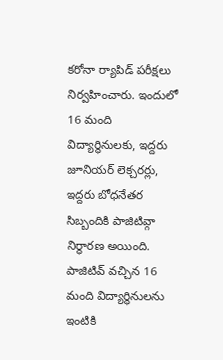కరోనా ర్యాపిడ్ పరీక్షలు నిర్వహించారు. ఇందులో 16 మంది విద్యార్థినులకు, ఇద్దరు జూనియర్ లెక్చరర్లు, ఇద్దరు బోధనేతర సిబ్బందికి పాజిటివ్గా నిర్థారణ అయింది. పాజిటివ్ వచ్చిన 16 మంది విద్యార్థినులను ఇంటికి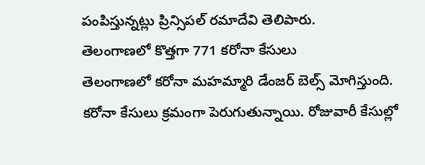పంపిస్తున్నట్లు ప్రిన్సిపల్ రమాదేవి తెలిపారు.
తెలంగాణలో కొత్తగా 771 కరోనా కేసులు
తెలంగాణలో కరోనా మహమ్మారి డేంజర్ బెల్స్ మోగిస్తుంది. కరోనా కేసులు క్రమంగా పెరుగుతున్నాయి. రోజువారీ కేసుల్లో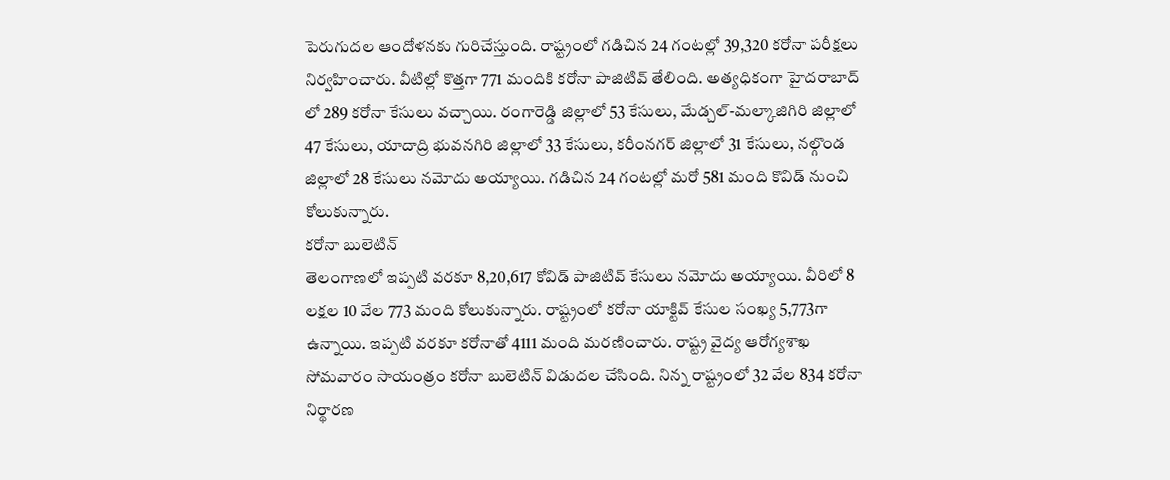పెరుగుదల ఆందోళనకు గురిచేస్తుంది. రాష్ట్రంలో గడిచిన 24 గంటల్లో 39,320 కరోనా పరీక్షలు నిర్వహించారు. వీటిల్లో కొత్తగా 771 మందికి కరోనా పాజిటివ్ తేలింది. అత్యధికంగా హైదరాబాద్ లో 289 కరోనా కేసులు వచ్చాయి. రంగారెడ్డి జిల్లాలో 53 కేసులు, మేడ్చల్-మల్కాజిగిరి జిల్లాలో 47 కేసులు, యాదాద్రి భువనగిరి జిల్లాలో 33 కేసులు, కరీంనగర్ జిల్లాలో 31 కేసులు, నల్గొండ జిల్లాలో 28 కేసులు నమోదు అయ్యాయి. గడిచిన 24 గంటల్లో మరో 581 మంది కొవిడ్ నుంచి కోలుకున్నారు.
కరోనా బులెటిన్
తెలంగాణలో ఇప్పటి వరకూ 8,20,617 కోవిడ్ పాజిటివ్ కేసులు నమోదు అయ్యాయి. వీరిలో 8 లక్షల 10 వేల 773 మంది కోలుకున్నారు. రాష్ట్రంలో కరోనా యాక్టివ్ కేసుల సంఖ్య 5,773గా ఉన్నాయి. ఇప్పటి వరకూ కరోనాతో 4111 మంది మరణించారు. రాష్ట్ర వైద్య ఆరోగ్యశాఖ సోమవారం సాయంత్రం కరోనా బులెటిన్ విడుదల చేసింది. నిన్న రాష్ట్రంలో 32 వేల 834 కరోనా నిర్థారణ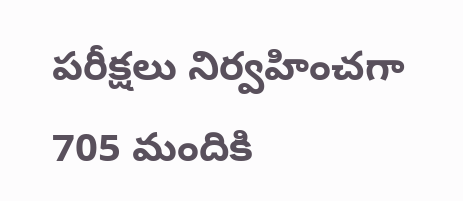పరీక్షలు నిర్వహించగా 705 మందికి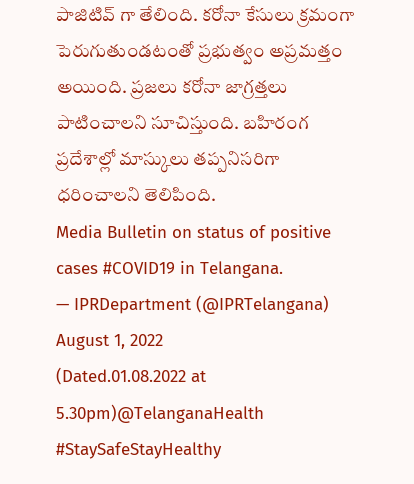పాజిటివ్ గా తేలింది. కరోనా కేసులు క్రమంగా పెరుగుతుండటంతో ప్రభుత్వం అప్రమత్తం అయింది. ప్రజలు కరోనా జాగ్రత్తలు పాటించాలని సూచిస్తుంది. బహిరంగ ప్రదేశాల్లో మాస్కులు తప్పనిసరిగా ధరించాలని తెలిపింది.
Media Bulletin on status of positive cases #COVID19 in Telangana.
— IPRDepartment (@IPRTelangana) August 1, 2022
(Dated.01.08.2022 at 5.30pm)@TelanganaHealth #StaySafeStayHealthy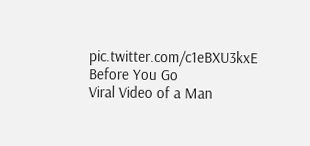pic.twitter.com/c1eBXU3kxE
Before You Go
Viral Video of a Man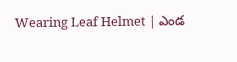Wearing Leaf Helmet | ఎండ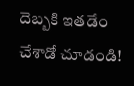దెబ్బకి ఇతడేం చేశాడో చూడండి!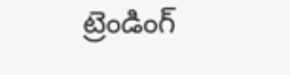ట్రెండింగ్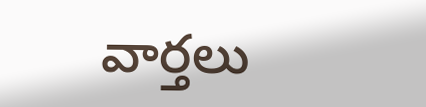వార్తలు